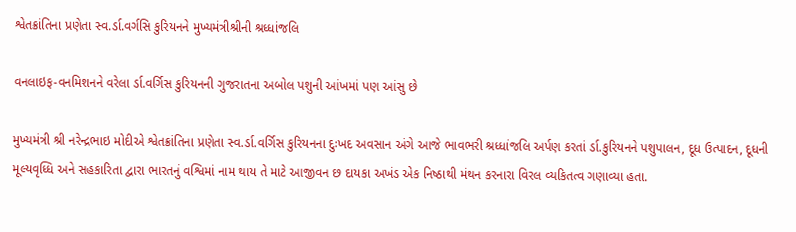શ્વેતક્રાંતિના પ્રણેતા સ્વ.ર્ડા.વર્ગસિ કુરિયનને મુખ્યમંત્રીશ્રીની શ્રધ્ધાંજલિ

વનલાઇફ-વનમિશનને વરેલા ર્ડા.વર્ગિસ કુરિયનની ગુજરાતના અબોલ પશુની આંખમાં પણ આંસુ છે

મુખ્યમંત્રી શ્રી નરેન્દ્રભાઇ મોદીએ શ્વેતક્રાંતિના પ્રણેતા સ્વ.ર્ડા.વર્ગિસ કુરિયનના દુઃખદ અવસાન અંગે આજે ભાવભરી શ્રધ્ધાંજલિ અર્પણ કરતાં ર્ડા.કુરિયનને પશુપાલન, દૂધ ઉત્પાદન, દૂધની મૂલ્યવૃધ્ધિ અને સહકારિતા દ્વારા ભારતનું વશ્વિમાં નામ થાય તે માટે આજીવન છ દાયકા અખંડ એક નિષ્ઠાથી મંથન કરનારા વિરલ વ્યકિતત્વ ગણાવ્યા હતા.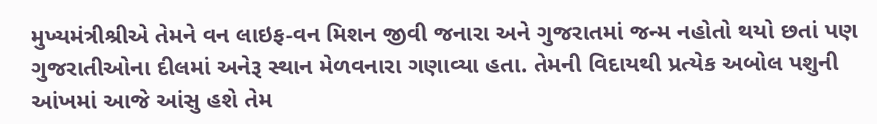મુખ્યમંત્રીશ્રીએ તેમને વન લાઇફ-વન મિશન જીવી જનારા અને ગુજરાતમાં જન્મ નહોતો થયો છતાં પણ ગુજરાતીઓના દીલમાં અનેરૂ સ્થાન મેળવનારા ગણાવ્યા હતા. તેમની વિદાયથી પ્રત્યેક અબોલ પશુની આંખમાં આજે આંસુ હશે તેમ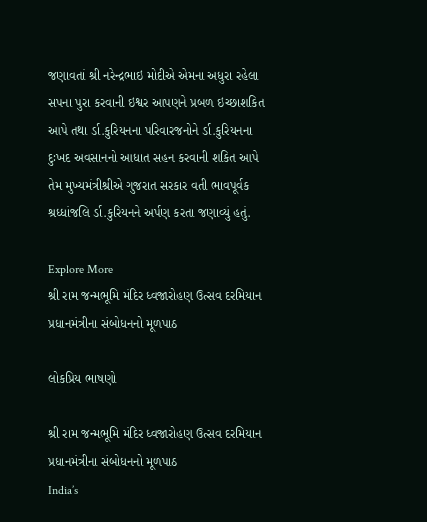જણાવતાં શ્રી નરેન્દ્રભાઇ મોદીએ એમના અધુરા રહેલા સપના પુરા કરવાની ઇશ્વર આપણને પ્રબળ ઇચ્છાશકિત આપે તથા ર્ડા.કુરિયનના પરિવારજનોને ર્ડા.કુરિયનના દુઃખદ અવસાનનો આધાત સહન કરવાની શકિત આપે તેમ મુખ્યમંત્રીશ્રીએ ગુજરાત સરકાર વતી ભાવપૂર્વક શ્રધ્ધાંજલિ ર્ડા.કુરિયનને અર્પણ કરતા જણાવ્યું હતું.

Explore More
શ્રી રામ જન્મભૂમિ મંદિર ધ્વજારોહણ ઉત્સવ દરમિયાન પ્રધાનમંત્રીના સંબોધનનો મૂળપાઠ

લોકપ્રિય ભાષણો

શ્રી રામ જન્મભૂમિ મંદિર ધ્વજારોહણ ઉત્સવ દરમિયાન પ્રધાનમંત્રીના સંબોધનનો મૂળપાઠ
India’s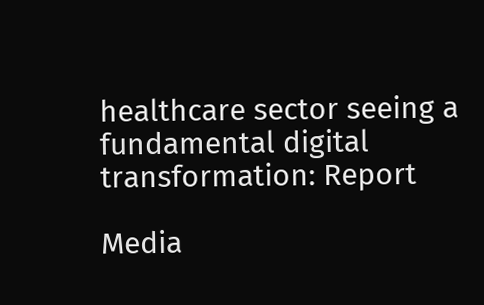healthcare sector seeing a fundamental digital transformation: Report

Media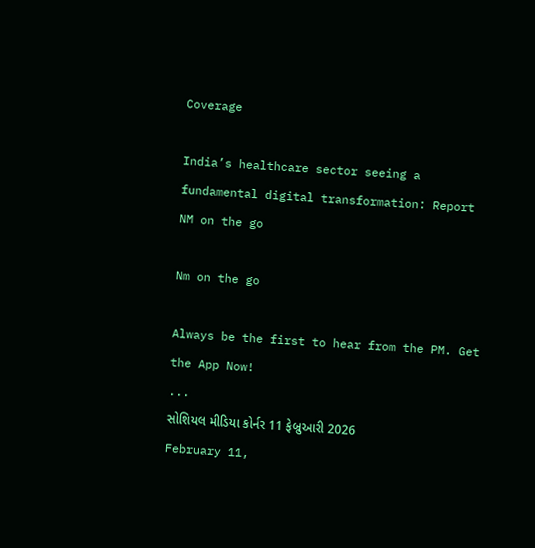Coverage

India’s healthcare sector seeing a fundamental digital transformation: Report
NM on the go

Nm on the go

Always be the first to hear from the PM. Get the App Now!
...
સોશિયલ મીડિયા કોર્નર 11 ફેબ્રુઆરી 2026
February 11,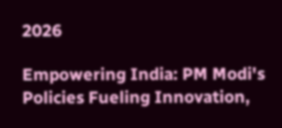2026

Empowering India: PM Modi's Policies Fueling Innovation,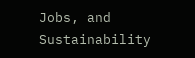Jobs, and Sustainability